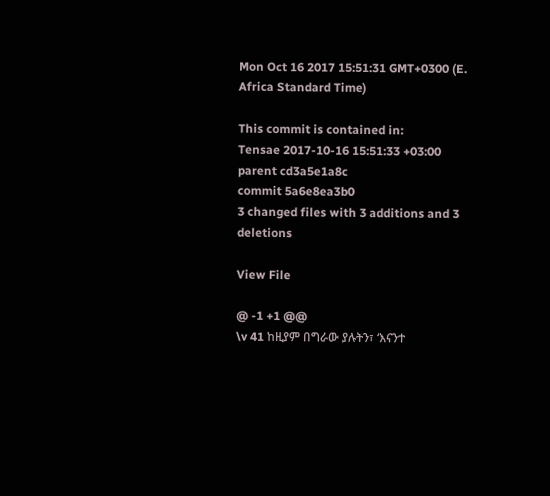Mon Oct 16 2017 15:51:31 GMT+0300 (E. Africa Standard Time)

This commit is contained in:
Tensae 2017-10-16 15:51:33 +03:00
parent cd3a5e1a8c
commit 5a6e8ea3b0
3 changed files with 3 additions and 3 deletions

View File

@ -1 +1 @@
\v 41 ከዚያም በግራው ያሉትን፣ ‘እናንተ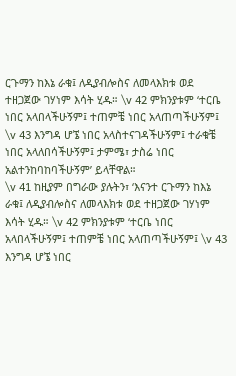ርጉማን ከእኔ ራቁ፤ ለዲያብሎስና ለመላእክቱ ወደ ተዘጋጀው ገሃነም እሳት ሂዱ። \v 42 ምክንያቱም ‘ተርቤ ነበር አላበላችሁኝም፤ ተጠምቼ ነበር አላጠጣችሁኝም፤ \v 43 እንግዳ ሆኜ ነበር አላስተናገዳችሁኝም፤ ተራቁቼ ነበር አላለበሳችሁኝም፤ ታምሜ፣ ታስሬ ነበር አልተንከባከባችሁኝም’ ይላቸዋል።
\v 41 ከዚያም በግራው ያሉትን፣ ‘እናንተ ርጉማን ከእኔ ራቁ፤ ለዲያብሎስና ለመላእክቱ ወደ ተዘጋጀው ገሃነም እሳት ሂዱ። \v 42 ምክንያቱም ‘ተርቤ ነበር አላበላችሁኝም፤ ተጠምቼ ነበር አላጠጣችሁኝም፤ \v 43 እንግዳ ሆኜ ነበር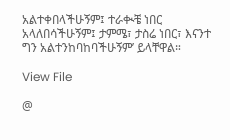አልተቀበላችሁኝም፤ ተራቊቼ ነበር አላለበሳችሁኝም፤ ታምሜ፣ ታስሬ ነበር፣ እናንተ ግን አልተንከባከባችሁኝም’ ይላቸዋል።

View File

@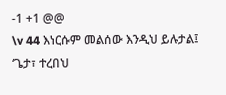-1 +1 @@
\v 44 እነርሱም መልሰው እንዲህ ይሉታል፤ ‘ጌታ፣ ተረበህ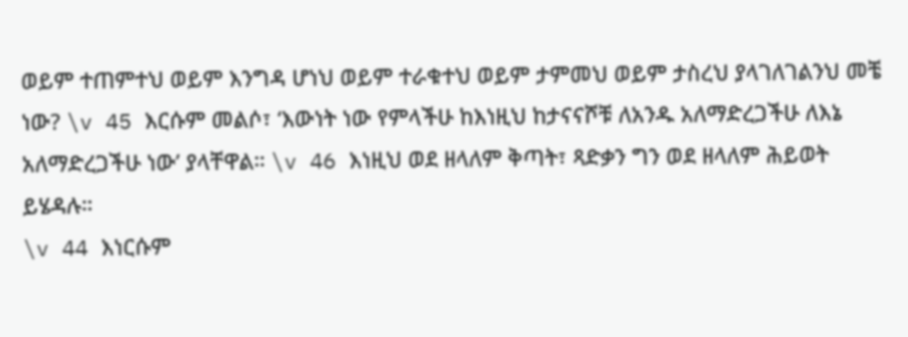ወይም ተጠምተህ ወይም እንግዳ ሆነህ ወይም ተራቁተህ ወይም ታምመህ ወይም ታስረህ ያላገለገልንህ መቼ ነው? \v 45 እርሱም መልሶ፣ ‘እውነት ነው የምላችሁ ከእነዚህ ከታናናሾቹ ለአንዱ አለማድረጋችሁ ለእኔ አለማድረጋችሁ ነው’ ያላቸዋል። \v 46 እነዚህ ወደ ዘላለም ቅጣት፣ ጻድቃን ግን ወደ ዘላለም ሕይወት ይሄዳሉ።
\v 44 እነርሱም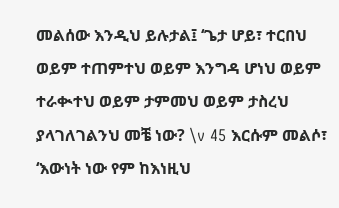መልሰው እንዲህ ይሉታል፤ ‘ጌታ ሆይ፣ ተርበህ ወይም ተጠምተህ ወይም እንግዳ ሆነህ ወይም ተራቊተህ ወይም ታምመህ ወይም ታስረህ ያላገለገልንህ መቼ ነው? \v 45 እርሱም መልሶ፣ ‘እውነት ነው የም ከእነዚህ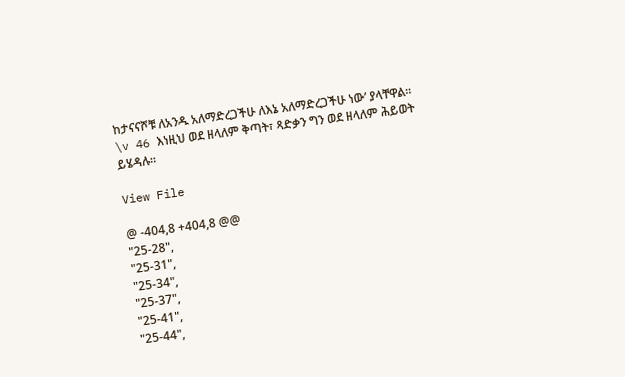ከታናናሾቹ ለአንዱ አለማድረጋችሁ ለእኔ አለማድረጋችሁ ነው’ ያላቸዋል። \v 46 እነዚህ ወደ ዘላለም ቅጣት፣ ጻድቃን ግን ወደ ዘላለም ሕይወት ይሄዳሉ።

View File

@ -404,8 +404,8 @@
"25-28",
"25-31",
"25-34",
"25-37",
"25-41",
"25-44",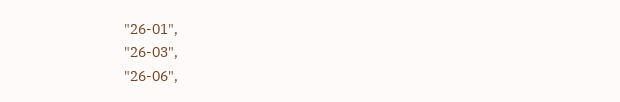"26-01",
"26-03",
"26-06",